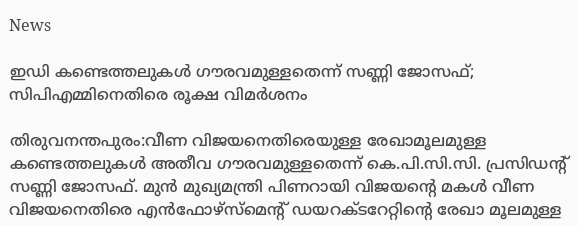News

ഇഡി കണ്ടെത്തലുകൾ ഗൗരവമുള്ളതെന്ന് സണ്ണി ജോസഫ്; സിപിഎമ്മിനെതിരെ രൂക്ഷ വിമർശനം

തിരുവനന്തപുരം:വീണ വിജയനെതിരെയുള്ള രേഖാമൂലമുള്ള കണ്ടെത്തലുകൾ അതീവ ഗൗരവമുള്ളതെന്ന് കെ.പി.സി.സി. പ്രസിഡന്റ് സണ്ണി ജോസഫ്. മുൻ മുഖ്യമന്ത്രി പിണറായി വിജയന്റെ മകൾ വീണ വിജയനെതിരെ എൻഫോഴ്‌സ്‌മെന്റ് ഡയറക്ടറേറ്റിന്റെ രേഖാ മൂലമുള്ള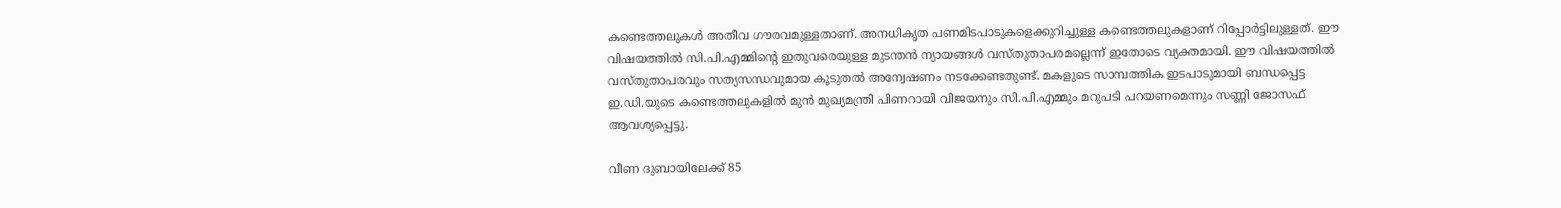കണ്ടെത്തലുകൾ അതീവ ഗൗരവമുള്ളതാണ്. അനധികൃത പണമിടപാടുകളെക്കുറിച്ചുള്ള കണ്ടെത്തലുകളാണ് റിപ്പോർട്ടിലുള്ളത്. ഈ വിഷയത്തിൽ സി.പി.എമ്മിന്റെ ഇതുവരെയുള്ള മുടന്തൻ ന്യായങ്ങൾ വസ്തുതാപരമല്ലെന്ന് ഇതോടെ വ്യക്തമായി. ഈ വിഷയത്തിൽ വസ്തുതാപരവും സത്യസന്ധവുമായ കൂടുതൽ അന്വേഷണം നടക്കേണ്ടതുണ്ട്. മകളുടെ സാമ്പത്തിക ഇടപാടുമായി ബന്ധപ്പെട്ട ഇ.ഡി.യുടെ കണ്ടെത്തലുകളിൽ മുൻ മുഖ്യമന്ത്രി പിണറായി വിജയനും സി.പി.എമ്മും മറുപടി പറയണമെന്നും സണ്ണി ജോസഫ് ആവശ്യപ്പെട്ടു.

വീണ ദുബായിലേക്ക് 85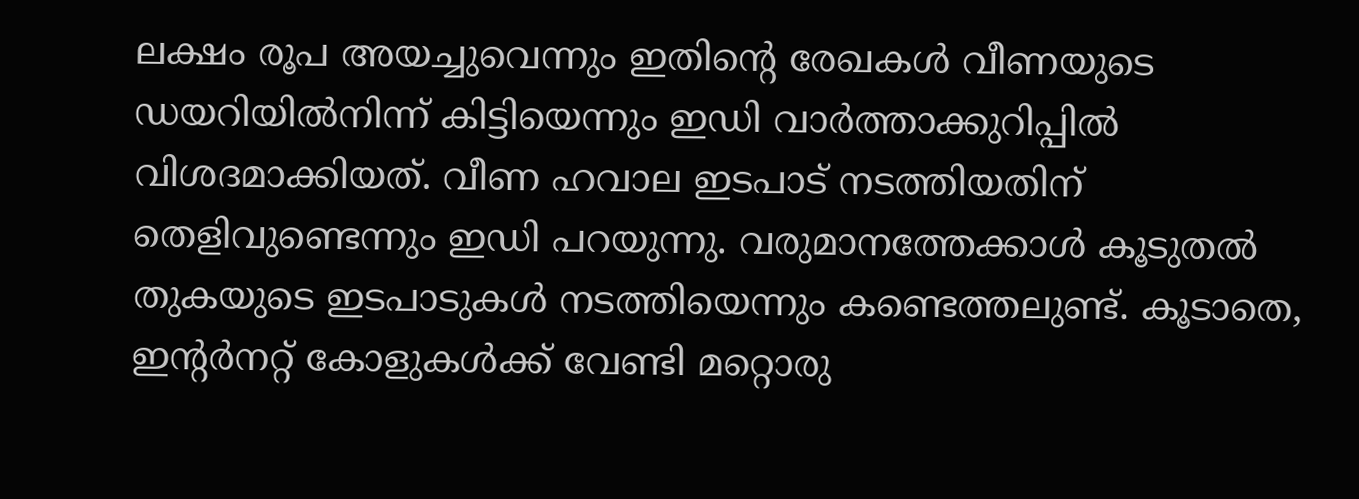ലക്ഷം രൂപ അയച്ചുവെന്നും ഇതിന്റെ രേഖകൾ വീണയുടെ ഡയറിയിൽനിന്ന് കിട്ടിയെന്നും ഇഡി വാർത്താക്കുറിപ്പിൽ വിശദമാക്കിയത്. വീണ ഹവാല ഇടപാട് നടത്തിയതിന് തെളിവുണ്ടെന്നും ഇഡി പറയുന്നു. വരുമാനത്തേക്കാൾ കൂടുതൽ തുകയുടെ ഇടപാടുകൾ നടത്തിയെന്നും കണ്ടെത്തലുണ്ട്. കൂടാതെ, ഇന്റർനറ്റ് കോളുകൾക്ക് വേണ്ടി മറ്റൊരു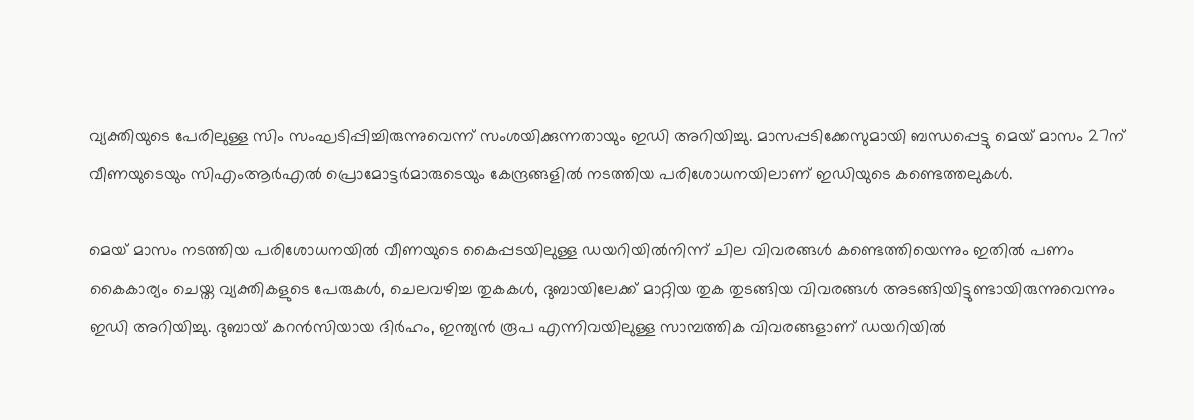വ്യക്തിയുടെ പേരിലുള്ള സിം സംഘടിപ്പിച്ചിരുന്നുവെന്ന് സംശയിക്കുന്നതായും ഇഡി അറിയിച്ചു. മാസപ്പടിക്കേസുമായി ബന്ധപ്പെട്ടു മെയ് മാസം 27ന് വീണയുടെയും സിഎംആർഎൽ പ്രൊമോട്ടർമാരുടെയും കേന്ദ്രങ്ങളിൽ നടത്തിയ പരിശോധനയിലാണ് ഇഡിയുടെ കണ്ടെത്തലുകൾ.

മെയ് മാസം നടത്തിയ പരിശോധനയിൽ വീണയുടെ കൈപ്പടയിലുള്ള ഡയറിയിൽനിന്ന് ചില വിവരങ്ങൾ കണ്ടെത്തിയെന്നും ഇതിൽ പണം കൈകാര്യം ചെയ്ത വ്യക്തികളുടെ പേരുകൾ, ചെലവഴിച്ച തുകകൾ, ദുബായിലേക്ക് മാറ്റിയ തുക തുടങ്ങിയ വിവരങ്ങൾ അടങ്ങിയിട്ടുണ്ടായിരുന്നുവെന്നും ഇഡി അറിയിച്ചു. ദുബായ് കറൻസിയായ ദിർഹം, ഇന്ത്യൻ രൂപ എന്നിവയിലുള്ള സാമ്പത്തിക വിവരങ്ങളാണ് ഡയറിയിൽ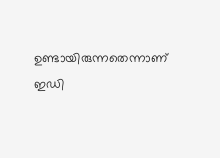ഉണ്ടായിരുന്നതെന്നാണ് ഇഡി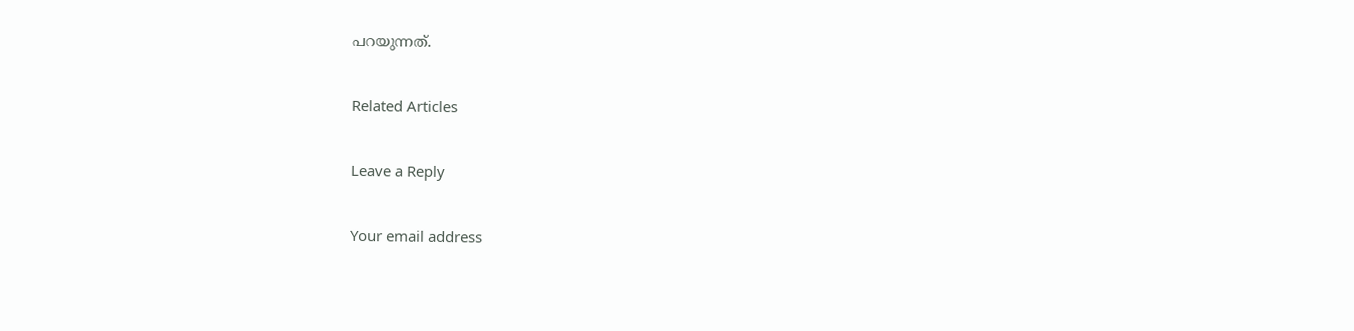പറയുന്നത്.

Related Articles

Leave a Reply

Your email address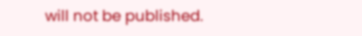will not be published.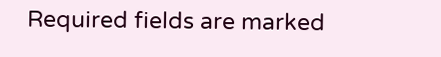Required fields are marked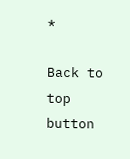*

Back to top button